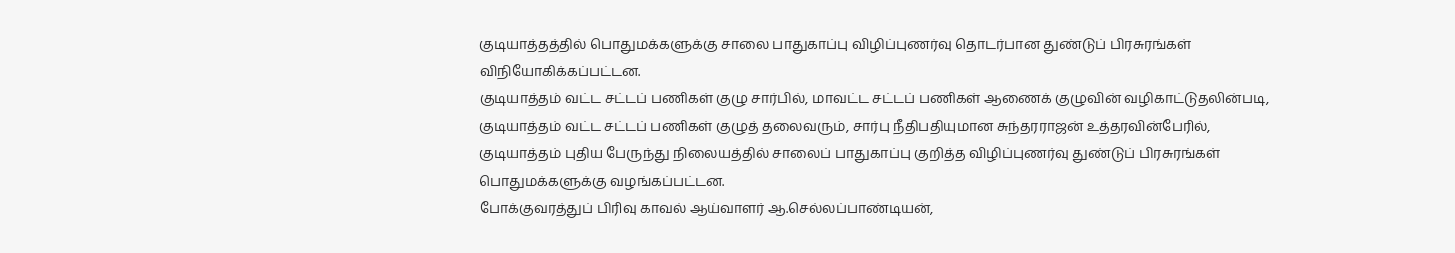குடியாத்தத்தில் பொதுமக்களுக்கு சாலை பாதுகாப்பு விழிப்புணர்வு தொடர்பான துண்டுப் பிரசுரங்கள் விநியோகிக்கப்பட்டன.
குடியாத்தம் வட்ட சட்டப் பணிகள் குழு சார்பில், மாவட்ட சட்டப் பணிகள் ஆணைக் குழுவின் வழிகாட்டுதலின்படி, குடியாத்தம் வட்ட சட்டப் பணிகள் குழுத் தலைவரும், சார்பு நீதிபதியுமான சுந்தரராஜன் உத்தரவின்பேரில், குடியாத்தம் புதிய பேருந்து நிலையத்தில் சாலைப் பாதுகாப்பு குறித்த விழிப்புணர்வு துண்டுப் பிரசுரங்கள் பொதுமக்களுக்கு வழங்கப்பட்டன.
போக்குவரத்துப் பிரிவு காவல் ஆய்வாளர் ஆ.செல்லப்பாண்டியன்,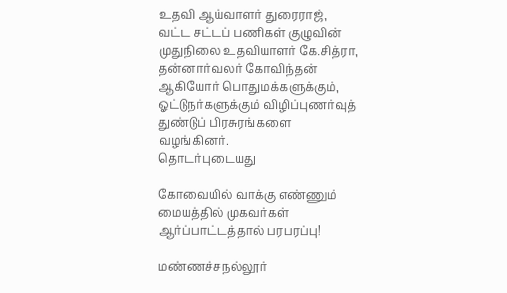உதவி ஆய்வாளர் துரைராஜ், வட்ட சட்டப் பணிகள் குழுவின் முதுநிலை உதவியாளர் கே.சித்ரா, தன்னார்வலர் கோவிந்தன் ஆகியோர் பொதுமக்களுக்கும், ஓட்டுநர்களுக்கும் விழிப்புணர்வுத் துண்டுப் பிரசுரங்களை வழங்கினர்.
தொடர்புடையது

கோவையில் வாக்கு எண்ணும் மையத்தில் முகவர்கள் ஆர்ப்பாட்டத்தால் பரபரப்பு!

மண்ணச்சநல்லூர்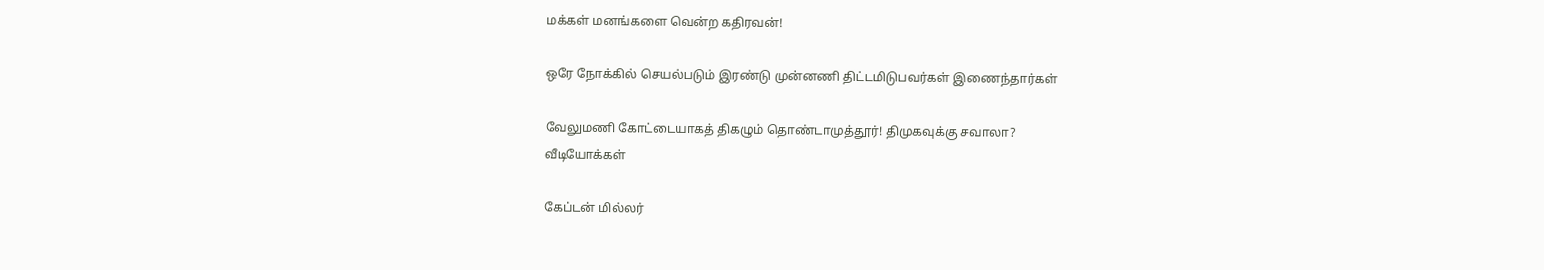மக்கள் மனங்களை வென்ற கதிரவன்!

ஒரே நோக்கில் செயல்படும் இரண்டு முன்னணி திட்டமிடுபவர்கள் இணைந்தார்கள்

வேலுமணி கோட்டையாகத் திகழும் தொண்டாமுத்தூர்! திமுகவுக்கு சவாலா?
வீடியோக்கள்

கேப்டன் மில்லர்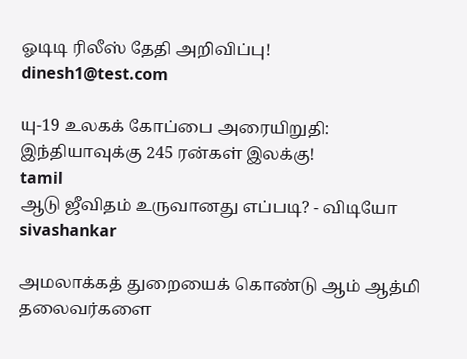ஓடிடி ரிலீஸ் தேதி அறிவிப்பு!
dinesh1@test.com

யு-19 உலகக் கோப்பை அரையிறுதி: இந்தியாவுக்கு 245 ரன்கள் இலக்கு!
tamil
ஆடு ஜீவிதம் உருவானது எப்படி? - விடியோ
sivashankar

அமலாக்கத் துறையைக் கொண்டு ஆம் ஆத்மி தலைவர்களை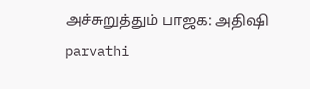அச்சுறுத்தும் பாஜக: அதிஷி
parvathi